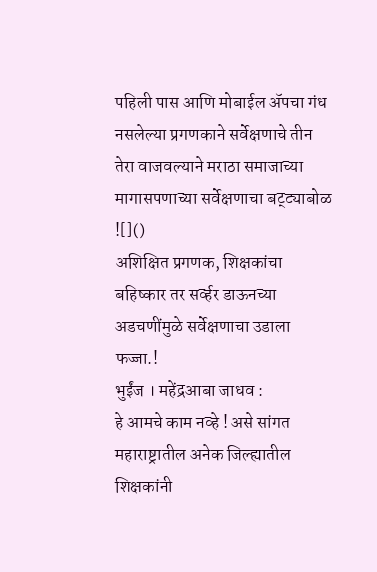पहिली पास आणि मोबाईल ॲपचा गंध नसलेल्या प्रगणकाने सर्वेक्षणाचे तीन तेरा वाजवल्याने मराठा समाजाच्या मागासपणाच्या सर्वेक्षणाचा बट्ट्याबोळ
![]()
अशिक्षित प्रगणक, शिक्षकांचा बहिष्कार तर सर्व्हर डाऊनच्या अडचणींमुळे सर्वेक्षणाचा उडाला फज्जा.!
भुईंज । महेंद्रआबा जाधव :
हे आमचे काम नव्हे ! असे सांगत महाराष्ट्रातील अनेक जिल्ह्यातील शिक्षकांनी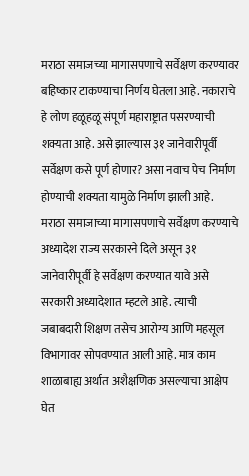मराठा समाजच्या मागासपणाचे सर्वेक्षण करण्यावर बहिष्कार टाकण्याचा निर्णय घेतला आहे. नकाराचे हे लोण हळूहळू संपूर्ण महाराष्ट्रात पसरण्याची शक्यता आहे. असे झाल्यास ३१ जानेवारीपूर्वी सर्वेक्षण कसे पूर्ण होणार? असा नवाच पेच निर्माण होण्याची शक्यता यामुळे निर्माण झाली आहे.
मराठा समाजाच्या मागासपणाचे सर्वेक्षण करण्याचे अध्यादेश राज्य सरकारने दिले असून ३१ जानेवारीपूर्वी हे सर्वेक्षण करण्यात यावे असे सरकारी अध्यादेशात म्हटले आहे. त्याची जबाबदारी शिक्षण तसेच आरोग्य आणि महसूल विभागावर सोपवण्यात आली आहे. मात्र काम शाळाबाह्य अर्थात अशैक्षणिक असल्याचा आक्षेप घेत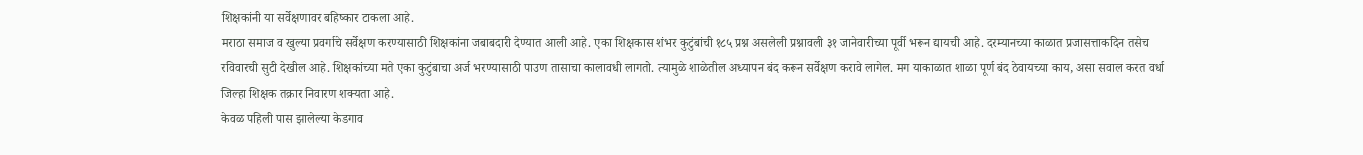शिक्षकांनी या सर्वेक्षणावर बहिष्कार टाकला आहे.
मराठा समाज व खुल्या प्रवर्गाचे सर्वेक्षण करण्यासाठी शिक्षकांना जबाबदारी देण्यात आली आहे. एका शिक्षकास शंभर कुटुंबांची १८५ प्रश्न असलेली प्रश्नावली ३१ जानेवारीच्या पूर्वी भरून द्यायची आहे. दरम्यानच्या काळात प्रजासत्ताकदिन तसेच रविवारची सुटी देखील आहे. शिक्षकांच्या मते एका कुटुंबाचा अर्ज भरण्यासाठी पाउण तासाचा कालावधी लागतो. त्यामुळे शाळेतील अध्यापन बंद करून सर्वेक्षण करावे लागेल. मग याकाळात शाळा पूर्ण बंद ठेवायच्या काय, असा सवाल करत वर्धा जिल्हा शिक्षक तक्रार निवारण शक्यता आहे.
केवळ पहिली पास झालेल्या केडगाव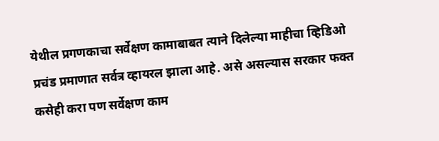येथील प्रगणकाचा सर्वेक्षण कामाबाबत त्याने दिलेल्या माहीचा व्हिडिओ प्रचंड प्रमाणात सर्वत्र व्हायरल झाला आहे. असे असल्यास सरकार फक्त कसेही करा पण सर्वेक्षण काम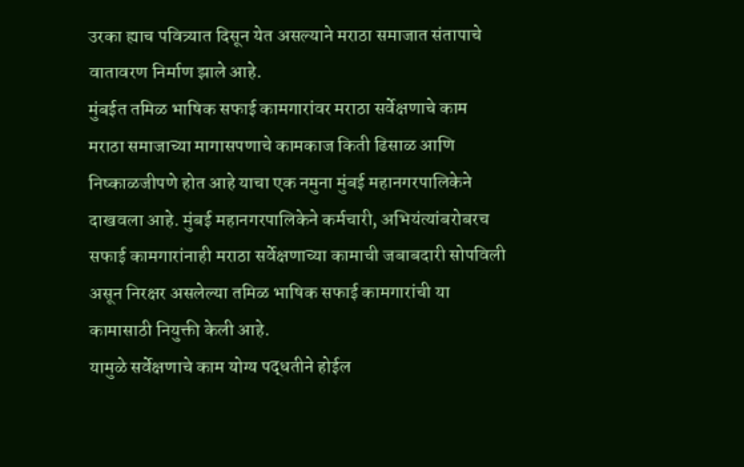उरका ह्याच पवित्र्यात दिसून येत असल्याने मराठा समाजात संतापाचे वातावरण निर्माण झाले आहे.
मुंबईत तमिळ भाषिक सफाई कामगारांवर मराठा सर्वेक्षणाचे काम
मराठा समाजाच्या मागासपणाचे कामकाज किती ढिसाळ आणि निष्काळजीपणे होत आहे याचा एक नमुना मुंबई महानगरपालिकेने दाखवला आहे. मुंबई महानगरपालिकेने कर्मचारी, अभियंत्यांबरोबरच सफाई कामगारांनाही मराठा सर्वेक्षणाच्या कामाची जबाबदारी सोपविली असून निरक्षर असलेल्या तमिळ भाषिक सफाई कामगारांची या कामासाठी नियुक्ती केली आहे.
यामुळे सर्वेक्षणाचे काम योग्य पद्धतीने होईल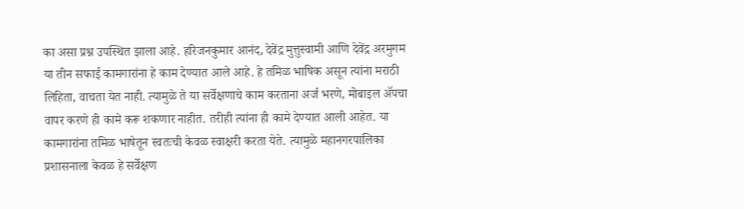का असा प्रश्न उपस्थित झाला आहे. हरिजनकुमार आनंद, देवेंद्र मुत्तुस्वामी आणि देवेंद्र अरमुगम या तीन सफाई कामगारांना हे काम देण्यात आले आहे. हे तमिळ भाषिक असून त्यांना मराठी लिहिता, वाचता येत नाही. त्यामुळे ते या सर्वेक्षणाचे काम करताना अर्ज भरणे, मोबाइल ॲपचा वापर करणे ही कामे करू शकणार नाहीत. तरीही त्यांना ही कामे देण्यात आली आहेत. या कामगारांना तमिळ भाषेतून स्वतःची केवळ स्वाक्षरी करता येते. त्यामुळे महानगरपालिका प्रशासनाला केवळ हे सर्वेक्षण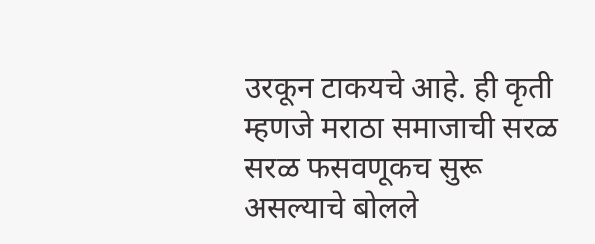उरकून टाकयचे आहे. ही कृती म्हणजे मराठा समाजाची सरळ सरळ फसवणूकच सुरू असल्याचे बोलले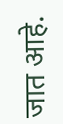जात आहे.